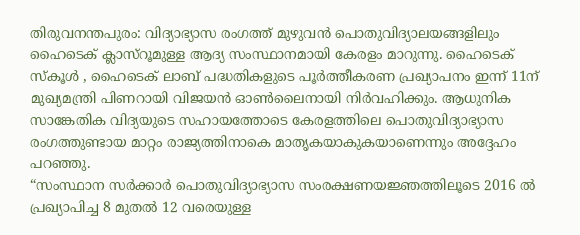തിരുവനന്തപുരം: വിദ്യാഭ്യാസ രംഗത്ത് മുഴുവന്‍ പൊതുവിദ്യാലയങ്ങളിലും ഹൈടെക് ക്ലാസ്‌റൂമുള്ള ആദ്യ സംസ്ഥാനമായി കേരളം മാറുന്നു. ഹൈടെക് സ്കൂള്‍ , ഹൈടെക് ലാബ് പദ്ധതികളുടെ പൂര്‍ത്തീകരണ പ്രഖ്യാപനം ഇന്ന് 11ന് മുഖ്യമന്ത്രി പിണറായി വിജയന്‍ ഓണ്‍ലൈനായി നിര്‍വഹിക്കും. ആധുനിക സാങ്കേതിക വിദ്യയുടെ സഹായത്തോടെ കേരളത്തിലെ പൊതുവിദ്യാഭ്യാസ രംഗത്തുണ്ടായ മാറ്റം രാജ്യത്തിനാകെ മാതൃകയാകുകയാണെന്നും അദ്ദേഹം പറഞ്ഞു.
“സംസ്ഥാന സര്‍ക്കാര്‍ പൊതുവിദ്യാഭ്യാസ സംരക്ഷണയജ്ഞത്തിലൂടെ 2016 ല്‍ പ്രഖ്യാപിച്ച 8 മുതല്‍ 12 വരെയുള്ള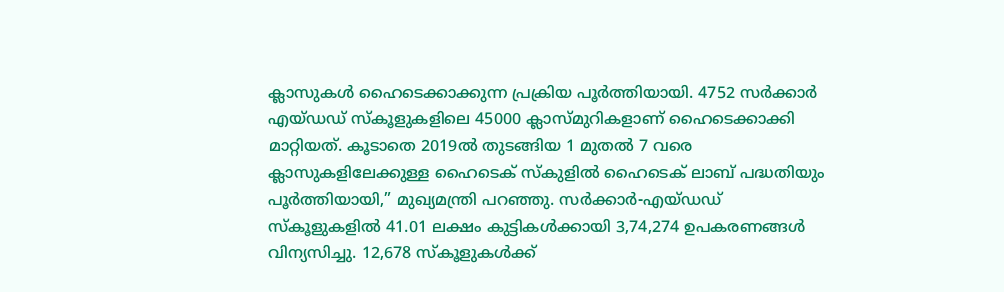ക്ലാസുകള്‍ ഹൈടെക്കാക്കുന്ന പ്രക്രിയ പൂര്‍ത്തിയായി. 4752 സര്‍ക്കാര്‍ എയ്ഡഡ് സ്കൂളുകളിലെ 45000 ക്ലാസ്മുറികളാണ് ഹൈടെക്കാക്കി മാറ്റിയത്. കൂടാതെ 2019ല്‍ തുടങ്ങിയ 1 മുതല്‍ 7 വരെ ക്ലാസുകളിലേക്കുള്ള ഹൈടെക് സ്കുളില്‍ ഹൈടെക് ലാബ് പദ്ധതിയും പൂര്‍ത്തിയായി,” മുഖ്യമന്ത്രി പറഞ്ഞു. സര്‍ക്കാര്‍-എയ്ഡഡ് സ്കൂളുകളില്‍ 41.01 ലക്ഷം കുട്ടികള്‍ക്കായി 3,74,274 ഉപകരണങ്ങള്‍ വിന്യസിച്ചു. 12,678 സ്കൂളുകള്‍ക്ക്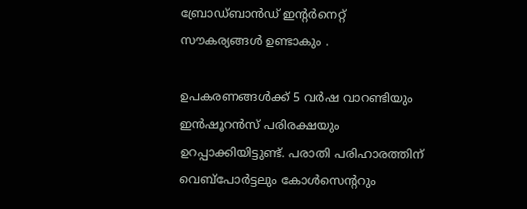ബ്രോഡ്ബാന്‍ഡ് ഇന്റര്‍നെറ്റ് സൗകര്യങ്ങള്‍ ഉണ്ടാകും .

ഉപകരണങ്ങള്‍ക്ക് 5 വര്‍ഷ വാറണ്ടിയും ഇന്‍ഷൂറന്‍സ് പരിരക്ഷയും ഉറപ്പാക്കിയിട്ടുണ്ട്. പരാതി പരിഹാരത്തിന് വെബ്പോര്‍ട്ടലും കോള്‍സെന്ററും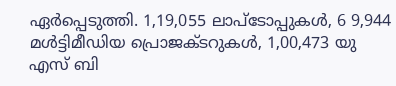ഏര്‍പ്പെടുത്തി. 1,19,055 ലാപ്‍ടോപ്പുകള്‍, 6 9,944 മള്‍ട്ടിമീഡിയ പ്രൊജക്ടറുകള്‍, 1,00,473 യു എസ് ബി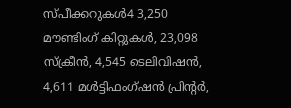സ്പീക്കറുകള്‍4 3,250 മൗണ്ടിംഗ് കിറ്റുകള്‍, 23,098 സ്ക്രീന്‍, 4,545 ടെലിവിഷന്‍, 4,611 മള്‍ട്ടിഫംഗ്‍ഷന്‍ പ്രിന്റര്‍,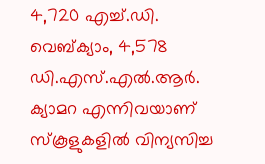4,720 എച്ച്‌.ഡി. വെബ്ക്യാം, 4,578 ഡി.എസ്.എല്‍.ആര്‍. ക്യാമറ എന്നിവയാണ് സ്കൂളുകളില്‍ വിന്യസിച്ച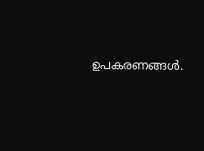ഉപകരണങ്ങള്‍.